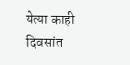येत्या काही दिवसांत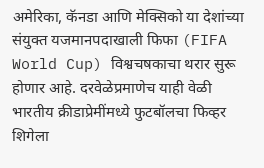अमेरिका, कॅनडा आणि मेक्सिको या देशांच्या संयुक्त यजमानपदाखाली फिफा (FIFA World Cup) विश्वचषकाचा थरार सुरू होणार आहे. दरवेळेप्रमाणेच याही वेळी भारतीय क्रीडाप्रेमींमध्ये फुटबॉलचा फिव्हर शिगेला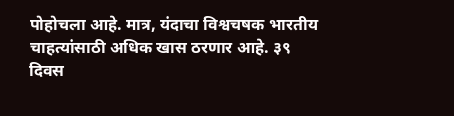पोहोचला आहे. मात्र, यंदाचा विश्वचषक भारतीय चाहत्यांसाठी अधिक खास ठरणार आहे. ३९ दिवस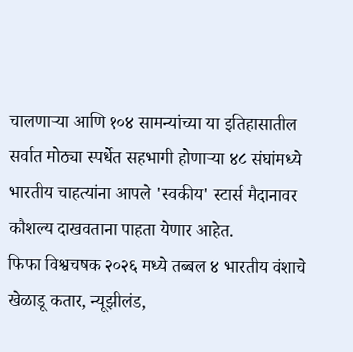चालणाऱ्या आणि १०४ सामन्यांच्या या इतिहासातील सर्वात मोठ्या स्पर्धेत सहभागी होणाऱ्या ४८ संघांमध्ये भारतीय चाहत्यांना आपले 'स्वकीय' स्टार्स मैदानावर कौशल्य दाखवताना पाहता येणार आहेत.
फिफा विश्वचषक २०२६ मध्ये तब्बल ४ भारतीय वंशाचे खेळाडू कतार, न्यूझीलंड,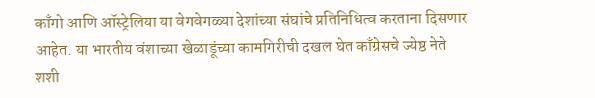काँगो आणि ऑस्ट्रेलिया या वेगवेगळ्या देशांच्या संघांचे प्रतिनिधित्व करताना दिसणार आहेत. या भारतीय वंशाच्या खेळाडूंच्या कामगिरीची दखल घेत काँग्रेसचे ज्येष्ठ नेते शशी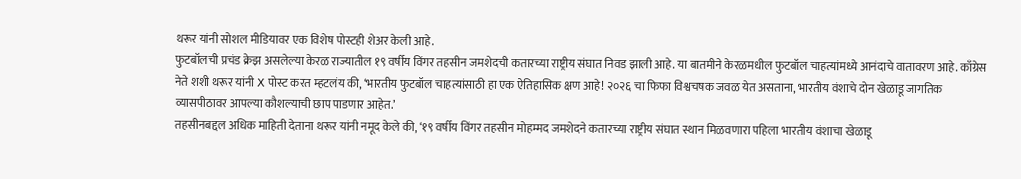थरूर यांनी सोशल मीडियावर एक विशेष पोस्टही शेअर केली आहे.
फुटबॉलची प्रचंड क्रेझ असलेल्या केरळ राज्यातील १९ वर्षीय विंगर तहसीन जमशेदची कतारच्या राष्ट्रीय संघात निवड झाली आहे. या बातमीने केरळमधील फुटबॉल चाहत्यांमध्ये आनंदाचे वातावरण आहे. काँग्रेस नेते शशी थरूर यांनी X पोस्ट करत म्हटलंय की, ‘भारतीय फुटबॉल चाहत्यांसाठी हा एक ऐतिहासिक क्षण आहे! २०२६ चा फिफा विश्वचषक जवळ येत असताना, भारतीय वंशाचे दोन खेळाडू जागतिक व्यासपीठावर आपल्या कौशल्याची छाप पाडणार आहेत.’
तहसीनबद्दल अधिक माहिती देताना थरूर यांनी नमूद केले की, ‘१९ वर्षीय विंगर तहसीन मोहम्मद जमशेदने कतारच्या राष्ट्रीय संघात स्थान मिळवणारा पहिला भारतीय वंशाचा खेळाडू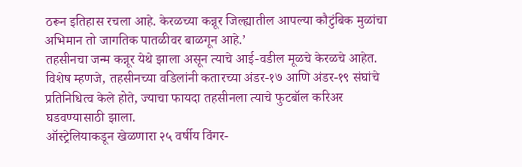ठरून इतिहास रचला आहे. केरळच्या कन्नूर जिल्ह्यातील आपल्या कौटुंबिक मुळांचा अभिमान तो जागतिक पातळीवर बाळगून आहे.’
तहसीनचा जन्म कन्नूर येथे झाला असून त्याचे आई-वडील मूळचे केरळचे आहेत. विशेष म्हणजे, तहसीनच्या वडिलांनी कतारच्या अंडर-१७ आणि अंडर-१९ संघांचे प्रतिनिधित्व केले होते, ज्याचा फायदा तहसीनला त्याचे फुटबॉल करिअर घडवण्यासाठी झाला.
ऑस्ट्रेलियाकडून खेळणारा २५ वर्षीय विंगर-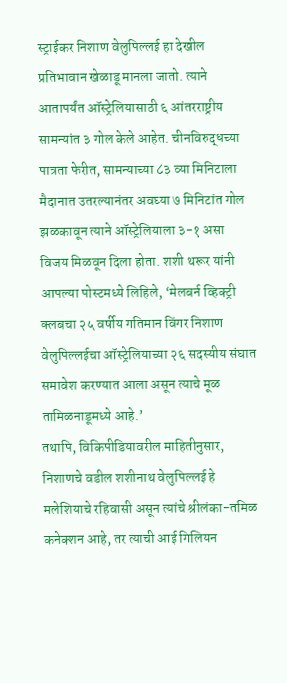स्ट्राईकर निशाण वेलुपिल्लई हा देखील प्रतिभावान खेळाडू मानला जातो. त्याने आतापर्यंत ऑस्ट्रेलियासाठी ६ आंतरराष्ट्रीय सामन्यांत ३ गोल केले आहेत. चीनविरुद्धच्या पात्रता फेरीत, सामन्याच्या ८३ व्या मिनिटाला मैदानात उतरल्यानंतर अवघ्या ७ मिनिटांत गोल झळकावून त्याने ऑस्ट्रेलियाला ३-१ असा विजय मिळवून दिला होता. शशी थरूर यांनी आपल्या पोस्टमध्ये लिहिले, ‘मेलबर्न व्हिक्ट्री क्लबचा २५ वर्षीय गतिमान विंगर निशाण वेलुपिल्लईचा ऑस्ट्रेलियाच्या २६ सदस्यीय संघात समावेश करण्यात आला असून त्याचे मूळ तामिळनाडूमध्ये आहे.’
तथापि, विकिपीडियावरील माहितीनुसार, निशाणचे वडील शशीनाथ वेलुपिल्लई हे मलेशियाचे रहिवासी असून त्यांचे श्रीलंका-तमिळ कनेक्शन आहे, तर त्याची आई गिलियन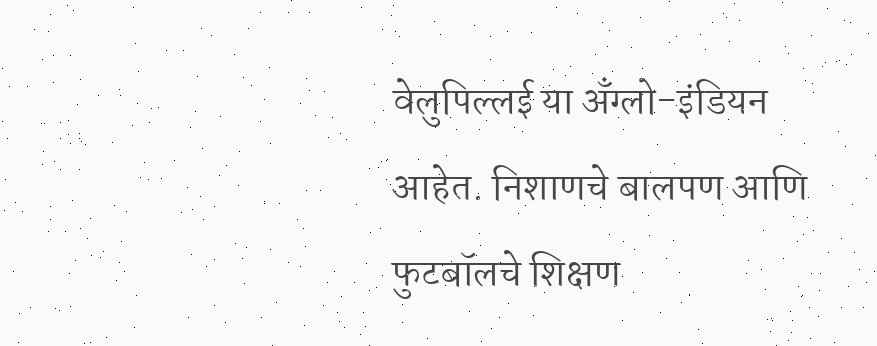वेलुपिल्लई या अँग्लो-इंडियन आहेत. निशाणचे बालपण आणि फुटबॉलचे शिक्षण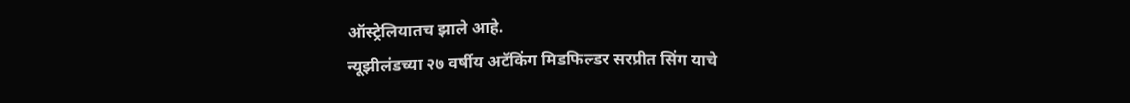ऑस्ट्रेलियातच झाले आहे.
न्यूझीलंडच्या २७ वर्षीय अटॅकिंग मिडफिल्डर सरप्रीत सिंग याचे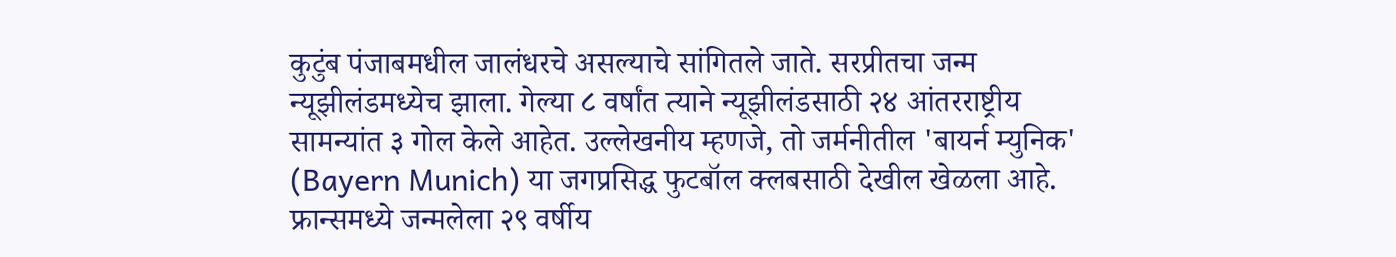कुटुंब पंजाबमधील जालंधरचे असल्याचे सांगितले जाते. सरप्रीतचा जन्म न्यूझीलंडमध्येच झाला. गेल्या ८ वर्षांत त्याने न्यूझीलंडसाठी २४ आंतरराष्ट्रीय सामन्यांत ३ गोल केले आहेत. उल्लेखनीय म्हणजे, तो जर्मनीतील 'बायर्न म्युनिक' (Bayern Munich) या जगप्रसिद्ध फुटबॉल क्लबसाठी देखील खेळला आहे.
फ्रान्समध्ये जन्मलेला २९ वर्षीय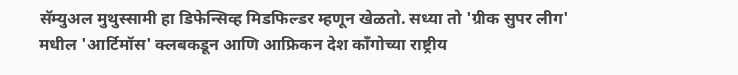सॅम्युअल मुथुस्सामी हा डिफेन्सिव्ह मिडफिल्डर म्हणून खेळतो. सध्या तो 'ग्रीक सुपर लीग' मधील 'आर्टिमॉस' क्लबकडून आणि आफ्रिकन देश काँगोच्या राष्ट्रीय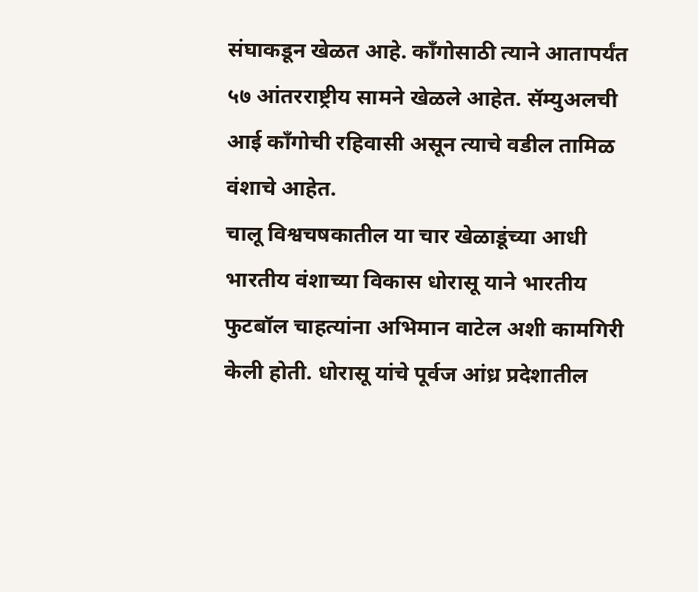संघाकडून खेळत आहे. काँगोसाठी त्याने आतापर्यंत ५७ आंतरराष्ट्रीय सामने खेळले आहेत. सॅम्युअलची आई काँगोची रहिवासी असून त्याचे वडील तामिळ वंशाचे आहेत.
चालू विश्वचषकातील या चार खेळाडूंच्या आधी भारतीय वंशाच्या विकास धोरासू याने भारतीय फुटबॉल चाहत्यांना अभिमान वाटेल अशी कामगिरी केली होती. धोरासू यांचे पूर्वज आंध्र प्रदेशातील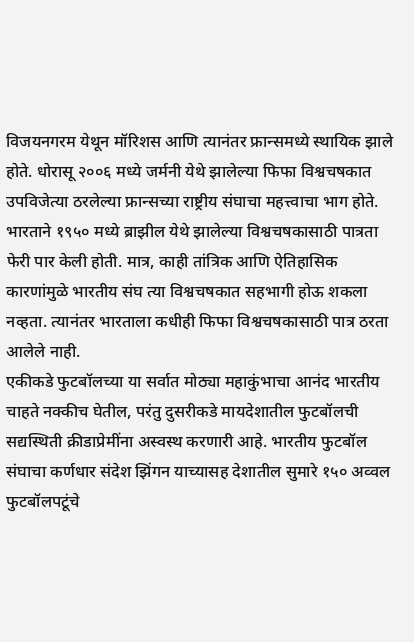विजयनगरम येथून मॉरिशस आणि त्यानंतर फ्रान्समध्ये स्थायिक झाले होते. धोरासू २००६ मध्ये जर्मनी येथे झालेल्या फिफा विश्वचषकात उपविजेत्या ठरलेल्या फ्रान्सच्या राष्ट्रीय संघाचा महत्त्वाचा भाग होते.
भारताने १९५० मध्ये ब्राझील येथे झालेल्या विश्वचषकासाठी पात्रता फेरी पार केली होती. मात्र, काही तांत्रिक आणि ऐतिहासिक कारणांमुळे भारतीय संघ त्या विश्वचषकात सहभागी होऊ शकला नव्हता. त्यानंतर भारताला कधीही फिफा विश्वचषकासाठी पात्र ठरता आलेले नाही.
एकीकडे फुटबॉलच्या या सर्वात मोठ्या महाकुंभाचा आनंद भारतीय चाहते नक्कीच घेतील, परंतु दुसरीकडे मायदेशातील फुटबॉलची सद्यस्थिती क्रीडाप्रेमींना अस्वस्थ करणारी आहे. भारतीय फुटबॉल संघाचा कर्णधार संदेश झिंगन याच्यासह देशातील सुमारे १५० अव्वल फुटबॉलपटूंचे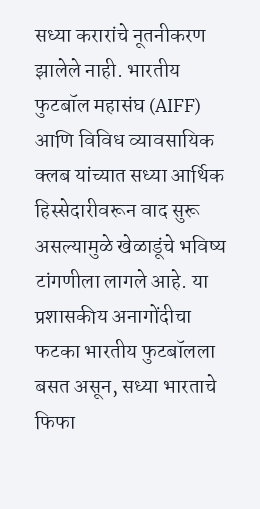सध्या करारांचे नूतनीकरण झालेले नाही. भारतीय फुटबॉल महासंघ (AIFF) आणि विविध व्यावसायिक क्लब यांच्यात सध्या आर्थिक हिस्सेदारीवरून वाद सुरू असल्यामुळे खेळाडूंचे भविष्य टांगणीला लागले आहे. या प्रशासकीय अनागोंदीचा फटका भारतीय फुटबॉलला बसत असून, सध्या भारताचे फिफा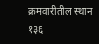क्रमवारीतील स्थान १३६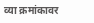व्या क्रमांकावर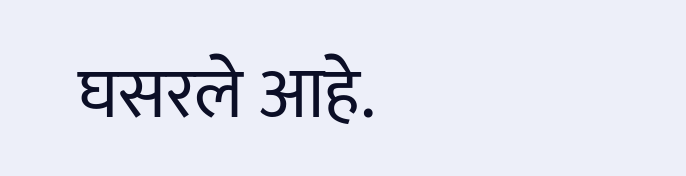घसरले आहे.